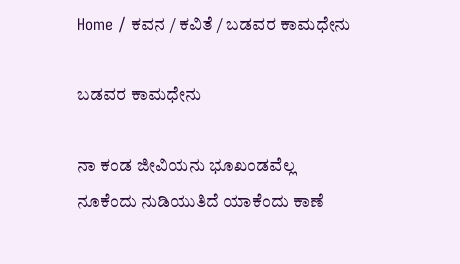Home / ಕವನ / ಕವಿತೆ / ಬಡವರ ಕಾಮಧೇನು

ಬಡವರ ಕಾಮಧೇನು

ನಾ ಕಂಡ ಜೀವಿಯನು ಭೂಖಂಡವೆಲ್ಲ
ನೂಕೆಂದು ನುಡಿಯುತಿದೆ ಯಾಕೆಂದು ಕಾಣೆ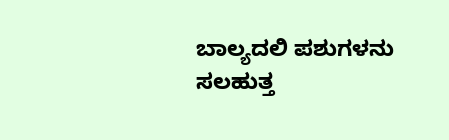ಬಾಲ್ಯದಲಿ ಪಶುಗಳನು ಸಲಹುತ್ತ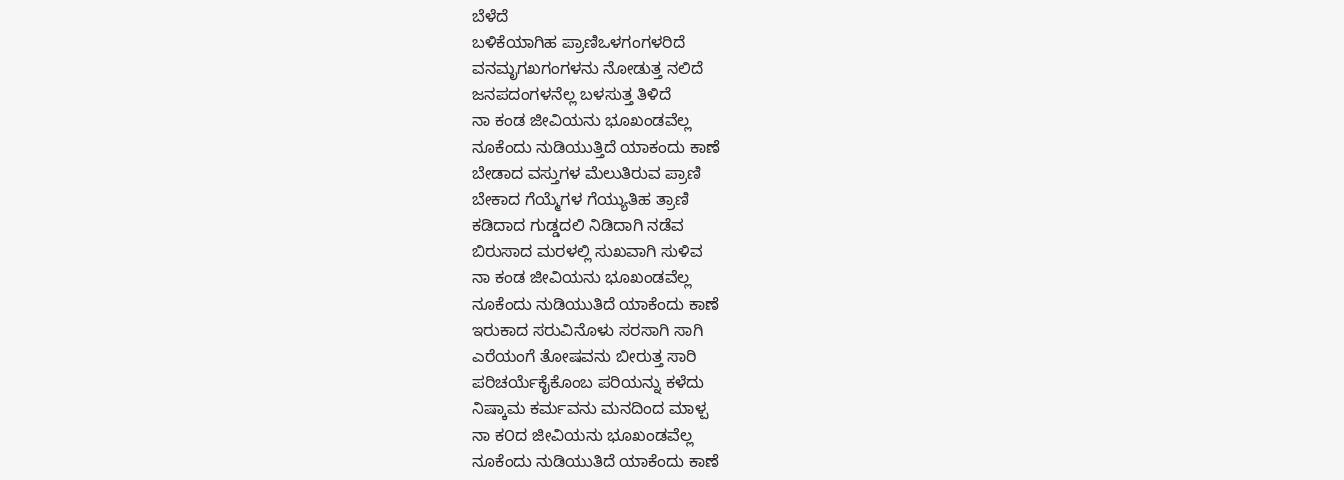ಬೆಳೆದೆ
ಬಳಿಕೆಯಾಗಿಹ ಪ್ರಾಣಿಒಳಗಂಗಳರಿದೆ
ವನಮೃಗಖಗಂಗಳನು ನೋಡುತ್ತ ನಲಿದೆ
ಜನಪದಂಗಳನೆಲ್ಲ ಬಳಸುತ್ತ ತಿಳಿದೆ
ನಾ ಕಂಡ ಜೀವಿಯನು ಭೂಖಂಡವೆಲ್ಲ
ನೂಕೆಂದು ನುಡಿಯುತ್ತಿದೆ ಯಾಕಂದು ಕಾಣೆ
ಬೇಡಾದ ವಸ್ತುಗಳ ಮೆಲುತಿರುವ ಪ್ರಾಣಿ
ಬೇಕಾದ ಗೆಯ್ಮೆಗಳ ಗೆಯ್ಯುತಿಹ ತ್ರಾಣಿ
ಕಡಿದಾದ ಗುಡ್ಡದಲಿ ನಿಡಿದಾಗಿ ನಡೆವ
ಬಿರುಸಾದ ಮರಳಲ್ಲಿ ಸುಖವಾಗಿ ಸುಳಿವ
ನಾ ಕಂಡ ಜೀವಿಯನು ಭೂಖಂಡವೆಲ್ಲ
ನೂಕೆಂದು ನುಡಿಯುತಿದೆ ಯಾಕೆಂದು ಕಾಣೆ
ಇರುಕಾದ ಸರುವಿನೊಳು ಸರಸಾಗಿ ಸಾಗಿ
ಎರೆಯಂಗೆ ತೋಷವನು ಬೀರುತ್ತ ಸಾರಿ
ಪರಿಚರ್ಯೆಕೈಕೊಂಬ ಪರಿಯನ್ನು ಕಳೆದು
ನಿಷ್ಕಾಮ ಕರ್ಮವನು ಮನದಿಂದ ಮಾಳ್ಪ
ನಾ ಕ೦ದ ಜೀವಿಯನು ಭೂಖಂಡವೆಲ್ಲ
ನೂಕೆಂದು ನುಡಿಯುತಿದೆ ಯಾಕೆಂದು ಕಾಣೆ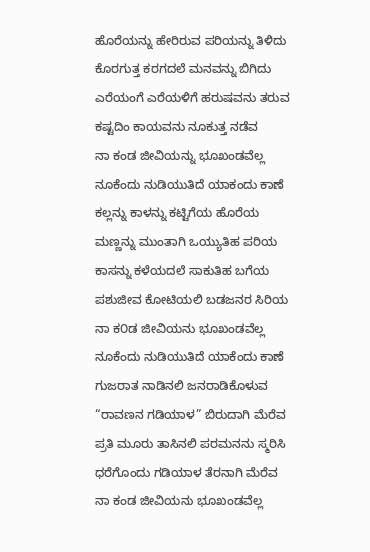ಹೊರೆಯನ್ನು ಹೇರಿರುವ ಪರಿಯನ್ನು ತಿಳಿದು
ಕೊರಗುತ್ತ ಕರಗದಲೆ ಮನವನ್ನು ಬಿಗಿದು
ಎರೆಯಂಗೆ ಎರೆಯಳಿಗೆ ಹರುಷವನು ತರುವ
ಕಷ್ಟದಿಂ ಕಾಯವನು ನೂಕುತ್ತ ನಡೆವ
ನಾ ಕಂಡ ಜೀವಿಯನ್ನು ಭೂಖಂಡವೆಲ್ಲ
ನೂಕೆಂದು ನುಡಿಯುತಿದೆ ಯಾಕಂದು ಕಾಣೆ
ಕಲ್ಲನ್ನು ಕಾಳನ್ನು ಕಟ್ಟಿಗೆಯ ಹೊರೆಯ
ಮಣ್ಣನ್ನು ಮುಂತಾಗಿ ಒಯ್ಯುತಿಹ ಪರಿಯ
ಕಾಸನ್ನು ಕಳೆಯದಲೆ ಸಾಕುತಿಹ ಬಗೆಯ
ಪಶುಜೀವ ಕೋಟಿಯಲಿ ಬಡಜನರ ಸಿರಿಯ
ನಾ ಕ೦ಡ ಜೀವಿಯನು ಭೂಖಂಡವೆಲ್ಲ
ನೂಕೆಂದು ನುಡಿಯುತಿದೆ ಯಾಕೆಂದು ಕಾಣೆ
ಗುಜರಾತ ನಾಡಿನಲಿ ಜನರಾಡಿಕೊಳುವ
“ರಾವಣನ ಗಡಿಯಾಳ” ಬಿರುದಾಗಿ ಮೆರೆವ
ಪ್ರತಿ ಮೂರು ತಾಸಿನಲಿ ಪರಮನನು ಸ್ಮರಿಸಿ
ಧರೆಗೊಂದು ಗಡಿಯಾಳ ತೆರನಾಗಿ ಮೆರೆವ
ನಾ ಕಂಡ ಜೀವಿಯನು ಭೂಖಂಡವೆಲ್ಲ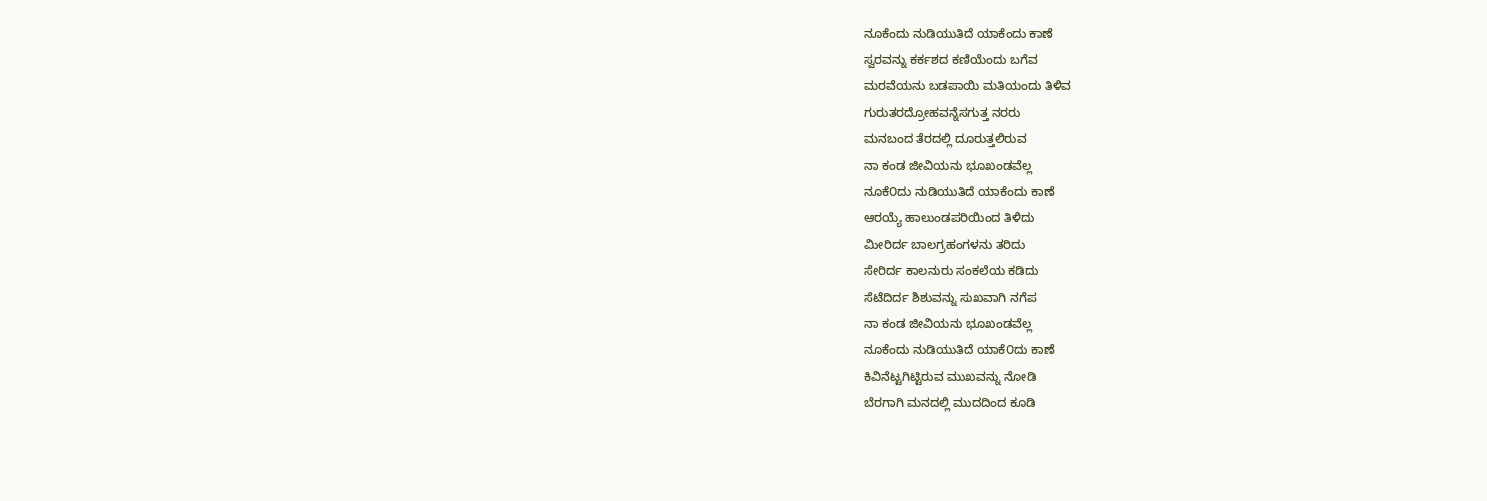ನೂಕೆಂದು ನುಡಿಯುತಿದೆ ಯಾಕೆಂದು ಕಾಣೆ
ಸ್ವರವನ್ನು ಕರ್ಕಶದ ಕಣಿಯೆಂದು ಬಗೆವ
ಮರವೆಯನು ಬಡಪಾಯಿ ಮತಿಯಂದು ತಿಳಿವ
ಗುರುತರದ್ರೋಹವನ್ನೆಸಗುತ್ತ ನರರು
ಮನಬಂದ ತೆರದಲ್ಲಿ ದೂರುತ್ತಲಿರುವ
ನಾ ಕಂಡ ಜೀವಿಯನು ಭೂಖಂಡವೆಲ್ಲ
ನೂಕೆ೦ದು ನುಡಿಯುತಿದೆ ಯಾಕೆಂದು ಕಾಣೆ
ಆರಯ್ಯೆ ಹಾಲುಂಡಪರಿಯಿಂದ ತಿಳಿದು
ಮೀರಿರ್ದ ಬಾಲಗ್ರಹಂಗಳನು ತರಿದು
ಸೇರಿರ್ದ ಕಾಲನುರು ಸಂಕಲೆಯ ಕಡಿದು
ಸೆಟೆದಿರ್ದ ಶಿಶುವನ್ನು ಸುಖವಾಗಿ ನಗೆಪ
ನಾ ಕಂಡ ಜೀವಿಯನು ಭೂಖಂಡವೆಲ್ಲ
ನೂಕೆಂದು ನುಡಿಯುತಿದೆ ಯಾಕೆ೦ದು ಕಾಣೆ
ಕಿವಿನೆಟ್ಟಗಿಟ್ಟಿರುವ ಮುಖವನ್ನು ನೋಡಿ
ಬೆರಗಾಗಿ ಮನದಲ್ಲಿ ಮುದದಿಂದ ಕೂಡಿ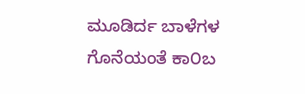ಮೂಡಿರ್ದ ಬಾಳೆಗಳ ಗೊನೆಯಂತೆ ಕಾ೦ಬ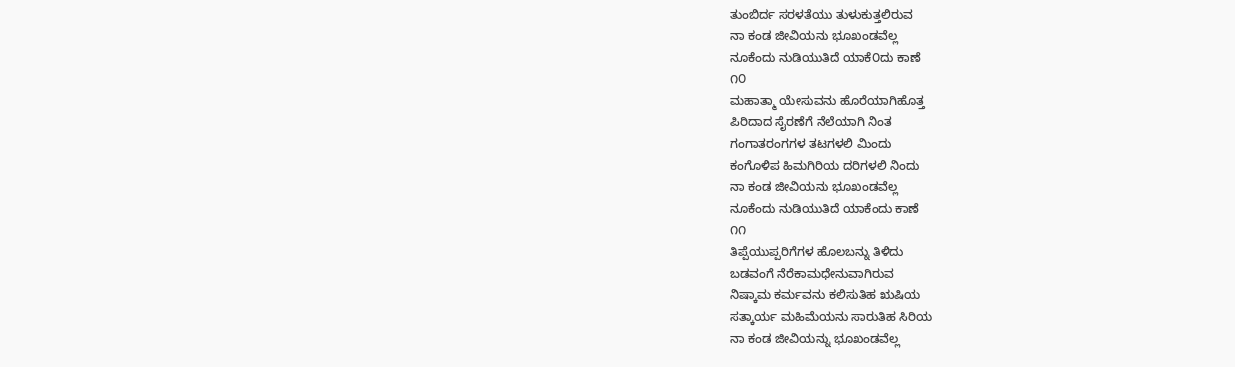ತುಂಬಿರ್ದ ಸರಳತೆಯು ತುಳುಕುತ್ತಲಿರುವ
ನಾ ಕಂಡ ಜೀವಿಯನು ಭೂಖಂಡವೆಲ್ಲ
ನೂಕೆಂದು ನುಡಿಯುತಿದೆ ಯಾಕೆ೦ದು ಕಾಣೆ
೧೦
ಮಹಾತ್ಮಾ ಯೇಸುವನು ಹೊರೆಯಾಗಿಹೊತ್ತ
ಪಿರಿದಾದ ಸೈರಣೆಗೆ ನೆಲೆಯಾಗಿ ನಿಂತ
ಗಂಗಾತರಂಗಗಳ ತಟಗಳಲಿ ಮಿಂದು
ಕಂಗೊಳಿಪ ಹಿಮಗಿರಿಯ ದರಿಗಳಲಿ ನಿಂದು
ನಾ ಕಂಡ ಜೀವಿಯನು ಭೂಖಂಡವೆಲ್ಲ
ನೂಕೆಂದು ನುಡಿಯುತಿದೆ ಯಾಕೆಂದು ಕಾಣೆ
೧೧
ತಿಪ್ಪೆಯುಪ್ಪರಿಗೆಗಳ ಹೊಲಬನ್ನು ತಿಳಿದು
ಬಡವಂಗೆ ನೆರೆಕಾಮಧೇನುವಾಗಿರುವ
ನಿಷ್ಕಾಮ ಕರ್ಮವನು ಕಲಿಸುತಿಹ ಋಷಿಯ
ಸತ್ಕಾರ್ಯ ಮಹಿಮೆಯನು ಸಾರುತಿಹ ಸಿರಿಯ
ನಾ ಕಂಡ ಜೀವಿಯನ್ನು ಭೂಖಂಡವೆಲ್ಲ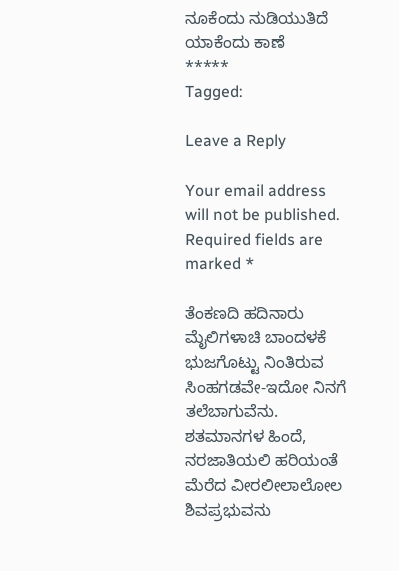ನೂಕೆಂದು ನುಡಿಯುತಿದೆ ಯಾಕೆಂದು ಕಾಣೆ
*****
Tagged:

Leave a Reply

Your email address will not be published. Required fields are marked *

ತೆಂಕಣದಿ ಹದಿನಾರು ಮೈಲಿಗಳಾಚಿ ಬಾಂದಳಕೆ ಭುಜಗೊಟ್ಟು ನಿಂತಿರುವ ಸಿಂಹಗಡವೇ-ಇದೋ ನಿನಗೆ ತಲೆಬಾಗುವೆನು. ಶತಮಾನಗಳ ಹಿಂದೆ, ನರಜಾತಿಯಲಿ ಹರಿಯಂತೆ ಮೆರೆದ ವೀರಲೀಲಾಲೋಲ ಶಿವಪ್ರಭುವನು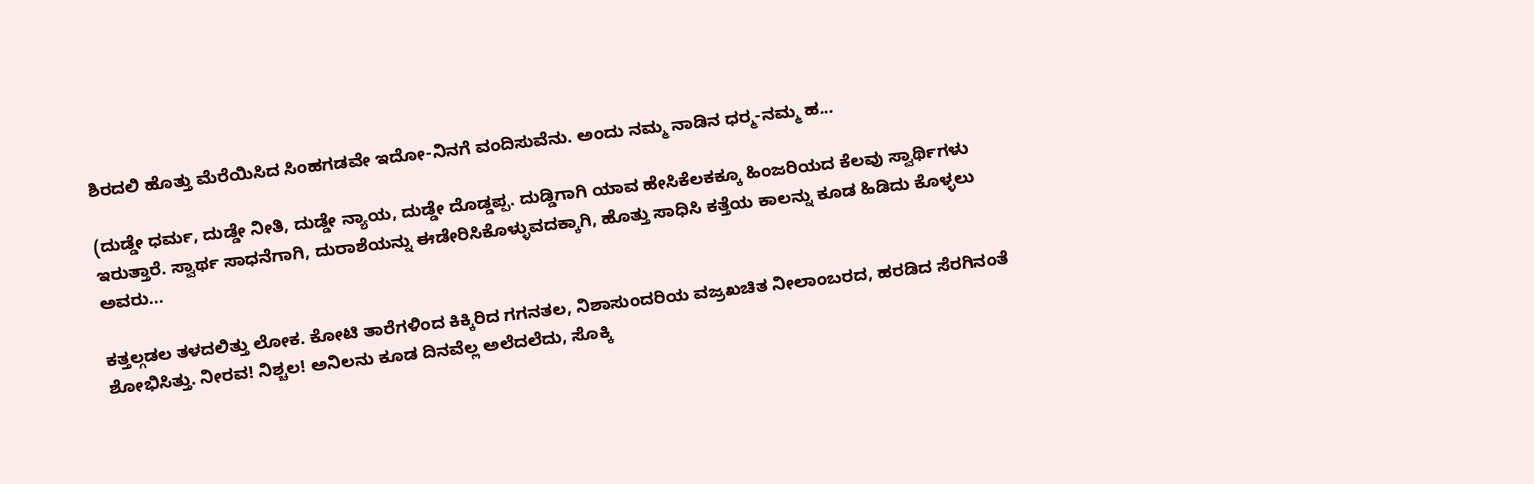ಶಿರದಲಿ ಹೊತ್ತು ಮೆರೆಯಿಸಿದ ಸಿಂಹಗಡವೇ ಇದೋ-ನಿನಗೆ ವಂದಿಸುವೆನು. ಅಂದು ನಮ್ಮ ನಾಡಿನ ಧರ್‍ಮ-ನಮ್ಮ ಹ...

(ದುಡ್ಡೇ ಧರ್ಮ, ದುಡ್ಡೇ ನೀತಿ, ದುಡ್ಡೇ ನ್ಯಾಯ, ದುಡ್ಡೇ ದೊಡ್ಡಪ್ಪ. ದುಡ್ಡಿಗಾಗಿ ಯಾವ ಹೇಸಿಕೆಲಕಕ್ಕೂ ಹಿಂಜರಿಯದ ಕೆಲವು ಸ್ವಾರ್ಥಿಗಳು ಇರುತ್ತಾರೆ. ಸ್ವಾರ್ಥ ಸಾಧನೆಗಾಗಿ, ದುರಾಶೆಯನ್ನು ಈಡೇರಿಸಿಕೊಳ್ಳುವದಕ್ಕಾಗಿ, ಹೊತ್ತು ಸಾಧಿಸಿ ಕತ್ತೆಯ ಕಾಲನ್ನು ಕೂಡ ಹಿಡಿದು ಕೊಳ್ಳಲು ಅವರು...

ಕತ್ತಲ್ಗಡಲ ತಳದಲಿತ್ತು ಲೋಕ. ಕೋಟಿ ತಾರೆಗಳಿಂದ ಕಿಕ್ಕಿರಿದ ಗಗನತಲ, ನಿಶಾಸುಂದರಿಯ ವಜ್ರಖಚಿತ ನೀಲಾಂಬರದ, ಹರಡಿದ ಸೆರಗಿನಂತೆ ಶೋಭಿಸಿತ್ತು. ನೀರವ! ನಿಶ್ಚಲ! ಅನಿಲನು ಕೂಡ ದಿನವೆಲ್ಲ ಅಲೆದಲೆದು, ಸೊಕ್ಕಿ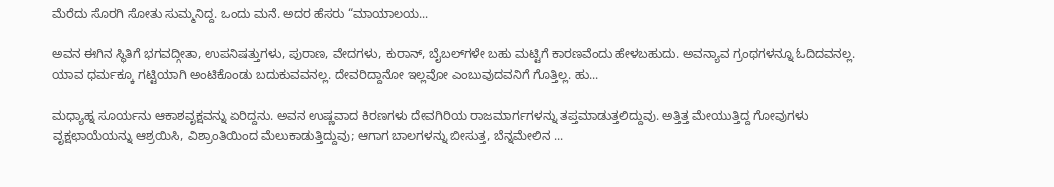ಮೆರೆದು ಸೊರಗಿ ಸೋತು ಸುಮ್ಮನಿದ್ದ. ಒಂದು ಮನೆ. ಅದರ ಹೆಸರು “ಮಾಯಾಲಯ...

ಅವನ ಈಗಿನ ಸ್ಥಿತಿಗೆ ಭಗವದ್ಗೀತಾ, ಉಪನಿಷತ್ತುಗಳು, ಪುರಾಣ, ವೇದಗಳು, ಕುರಾನ್, ಬೈಬಲ್‌ಗಳೇ ಬಹು ಮಟ್ಟಿಗೆ ಕಾರಣವೆಂದು ಹೇಳಬಹುದು. ಅವನ್ಯಾವ ಗ್ರಂಥಗಳನ್ನೂ ಓದಿದವನಲ್ಲ. ಯಾವ ಧರ್ಮಕ್ಕೂ ಗಟ್ಟಿಯಾಗಿ ಅಂಟಿಕೊಂಡು ಬದುಕುವವನಲ್ಲ. ದೇವರಿದ್ದಾನೋ ಇಲ್ಲವೋ ಎಂಬುವುದವನಿಗೆ ಗೊತ್ತಿಲ್ಲ. ಹು...

ಮಧ್ಯಾಹ್ನ ಸೂರ್ಯನು ಆಕಾಶವೃಕ್ಷವನ್ನು ಏರಿದ್ದನು. ಅವನ ಉಷ್ಣವಾದ ಕಿರಣಗಳು ದೇವಗಿರಿಯ ರಾಜಮಾರ್ಗಗಳನ್ನು ತಪ್ತಮಾಡುತ್ತಲಿದ್ದುವು. ಅತ್ತಿತ್ತ ಮೇಯುತ್ತಿದ್ದ ಗೋವುಗಳು ವೃಕ್ಷಛಾಯೆಯನ್ನು ಆಶ್ರಯಿಸಿ, ವಿಶ್ರಾಂತಿಯಿಂದ ಮೆಲುಕಾಡುತ್ತಿದ್ದುವು; ಆಗಾಗ ಬಾಲಗಳನ್ನು ಬೀಸುತ್ತ, ಬೆನ್ನಮೇಲಿನ ...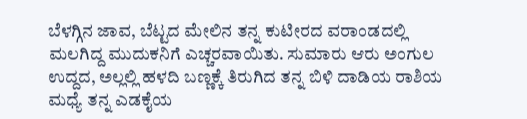ಬೆಳಗ್ಗಿನ ಜಾವ, ಬೆಟ್ಟದ ಮೇಲಿನ ತನ್ನ ಕುಟೀರದ ವರಾಂಡದಲ್ಲಿ ಮಲಗಿದ್ದ ಮುದುಕನಿಗೆ ಎಚ್ಚರವಾಯಿತು. ಸುಮಾರು ಆರು ಅಂಗುಲ ಉದ್ದದ, ಅಲ್ಲಲ್ಲಿ ಹಳದಿ ಬಣ್ಣಕ್ಕೆ ತಿರುಗಿದ ತನ್ನ ಬಿಳಿ ದಾಡಿಯ ರಾಶಿಯ ಮಧ್ಯೆ ತನ್ನ ಎಡಕೈಯ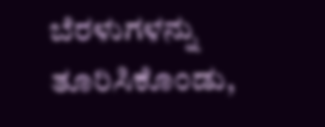ಬೆರಳುಗಳನ್ನು ತೂರಿಸಿಕೊಂಡು,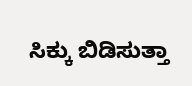ಸಿಕ್ಕು ಬಿಡಿಸುತ್ತಾ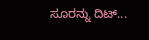ಸೂರನ್ನು ದಿಟ್...